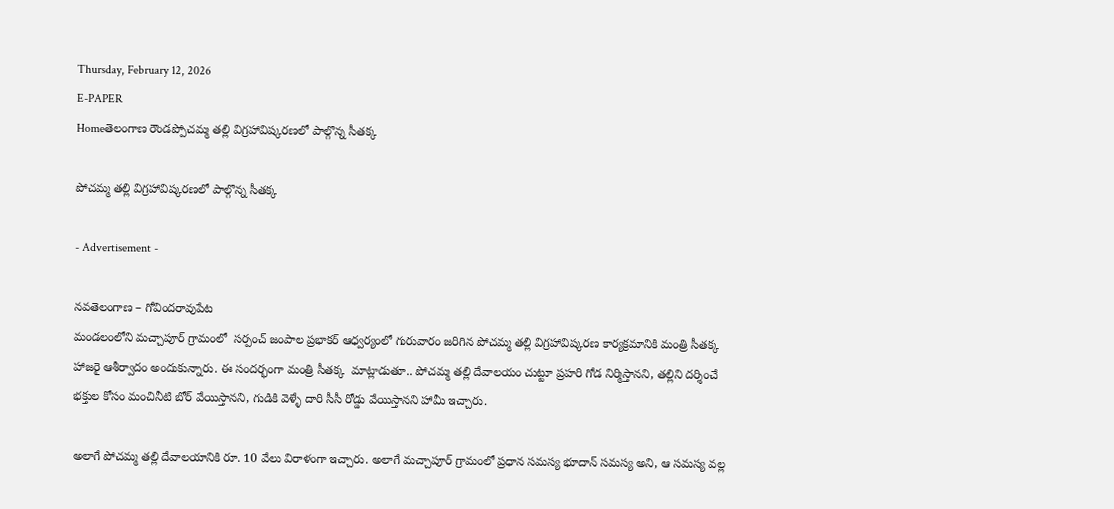Thursday, February 12, 2026
E-PAPER
Homeతెలంగాణ రౌండప్పోచమ్మ తల్లి విగ్రహావిష్కరణలో పాల్గొన్న సీతక్క

పోచమ్మ తల్లి విగ్రహావిష్కరణలో పాల్గొన్న సీతక్క

- Advertisement -

నవతెలంగాణ – గోవిందరావుపేట
మండలంలోని మచ్చాపూర్ గ్రామంలో  సర్పంచ్ జంపాల ప్రభాకర్ ఆధ్వర్యంలో గురువారం జరిగిన పోచమ్మ తల్లి విగ్రహావిష్కరణ కార్యక్రమానికి మంత్రి సీతక్క హాజరై ఆశీర్వాదం అందుకున్నారు. ఈ సందర్భంగా మంత్రి సీతక్క  మాట్లాడుతూ.. పోచమ్మ తల్లి దేవాలయం చుట్టూ ప్రహరి గోడ నిర్మిస్తానని, తల్లిని దర్శించే భక్తుల కోసం మంచినీటి బోర్ వేయిస్తానని, గుడికి వెళ్ళే దారి సీసీ రోడ్డు వేయిస్తానని హామీ ఇచ్చారు.

అలాగే పోచమ్మ తల్లి దేవాలయానికి రూ. 10 వేలు విరాళంగా ఇచ్చారు. అలాగే మచ్చాపూర్ గ్రామంలో ప్రధాన సమస్య భూదాన్ సమస్య అని, ఆ సమస్య వల్ల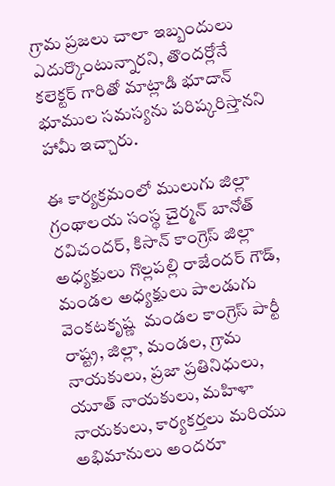గ్రామ ప్రజలు చాలా ఇబ్బందులు ఎదుర్కొంటున్నారని, తొందర్లోనే కలెక్టర్ గారితో మాట్లాడి భూదాన్ భూముల సమస్యను పరిష్కరిస్తానని హామీ ఇచ్చారు.

ఈ కార్యక్రమంలో ములుగు జిల్లా గ్రంథాలయ సంస్థ చైర్మన్ బానోత్ రవిచందర్, కిసాన్ కాంగ్రెస్ జిల్లా అధ్యక్షులు గొల్లపల్లి రాజేందర్ గౌడ్, మండల అధ్యక్షులు పాలడుగు వెంకటకృష్ణ  మండల కాంగ్రెస్ పార్టీ రాష్ట్ర, జిల్లా, మండల, గ్రామ నాయకులు, ప్రజా ప్రతినిధులు, యూత్ నాయకులు, మహిళా నాయకులు, కార్యకర్తలు మరియు అభిమానులు అందరూ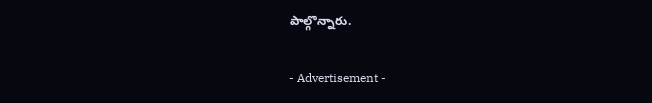పాల్గొన్నారు.

- Advertisement -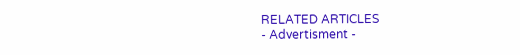RELATED ARTICLES
- Advertisment -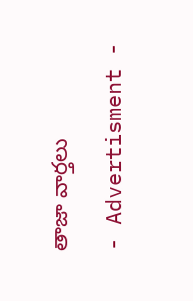తాజా వార్తలు

- Advertisment -